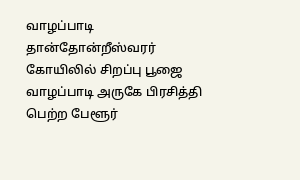வாழப்பாடி தான்தோன்றீஸ்வரர் கோயிலில் சிறப்பு பூஜை
வாழப்பாடி அருகே பிரசித்தி பெற்ற பேளூர்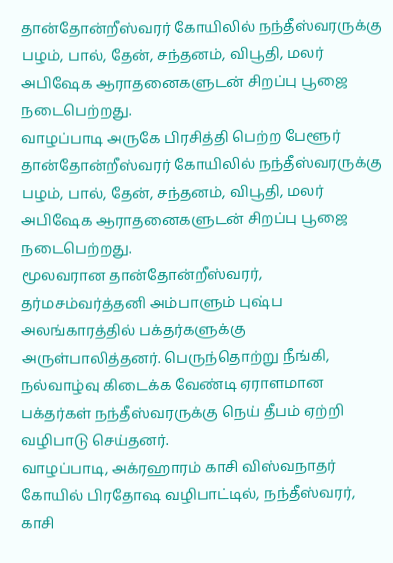தான்தோன்றீஸ்வரர் கோயிலில் நந்தீஸ்வரருக்கு பழம், பால், தேன், சந்தனம், விபூதி, மலர் அபிஷேக ஆராதனைகளுடன் சிறப்பு பூஜை நடைபெற்றது.
வாழப்பாடி அருகே பிரசித்தி பெற்ற பேளூர் தான்தோன்றீஸ்வரர் கோயிலில் நந்தீஸ்வரருக்கு பழம், பால், தேன், சந்தனம், விபூதி, மலர் அபிஷேக ஆராதனைகளுடன் சிறப்பு பூஜை நடைபெற்றது.
மூலவரான தான்தோன்றீஸ்வரர், தர்மசம்வர்த்தனி அம்பாளும் புஷ்ப அலங்காரத்தில் பக்தர்களுக்கு அருள்பாலித்தனர். பெருந்தொற்று நீங்கி, நல்வாழ்வு கிடைக்க வேண்டி ஏராளமான பக்தர்கள் நந்தீஸ்வரருக்கு நெய் தீபம் ஏற்றி வழிபாடு செய்தனர்.
வாழப்பாடி, அக்ரஹாரம் காசி விஸ்வநாதர் கோயில் பிரதோஷ வழிபாட்டில், நந்தீஸ்வரர், காசி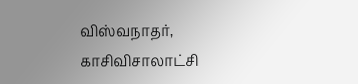விஸ்வநாதர், காசிவிசாலாட்சி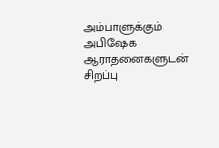அம்பாளுக்கும் அபிஷேக ஆராதனைகளுடன் சிறப்பு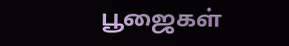பூஜைகள்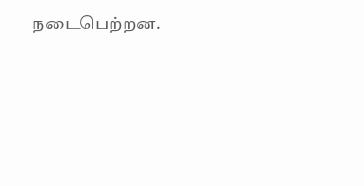நடைபெற்றன.